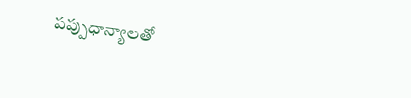పప్పుధాన్యాలతో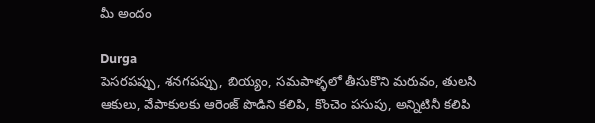మీ అందం

Durga
పెసరపప్పు, శనగపప్పు, బియ్యం, సమపాళ్ళలో తీసుకొని మరువం, తులసి ఆకులు, వేపాకులకు ఆరెంజ్ పొడిని కలిపి, కొంచెం పసుపు, అన్నిటినీ కలిపి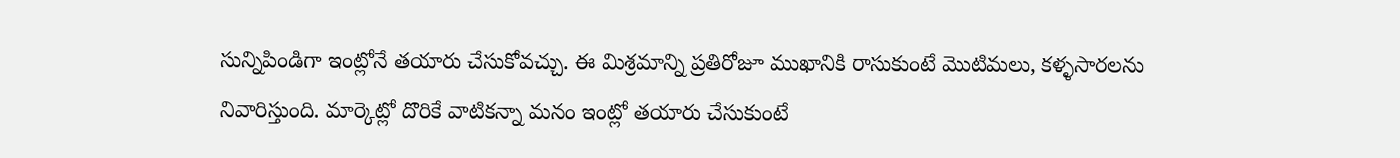సున్నిపిండిగా ఇంట్లోనే తయారు చేసుకోవచ్చు. ఈ మిశ్రమాన్ని ప్రతిరోజూ ముఖానికి రాసుకుంటే మొటిమలు, కళ్ళసారలను నివారిస్తుంది. మార్కెట్లో దొరికే వాటికన్నా మనం ఇంట్లో తయారు చేసుకుంటే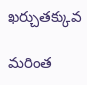ఖర్చుతక్కువ

మరింత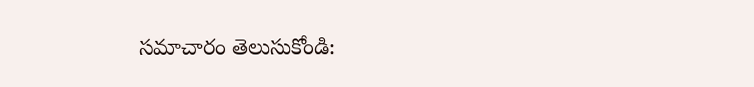సమాచారం తెలుసుకోండి: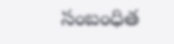సంబంధిత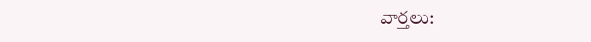వార్తలు: